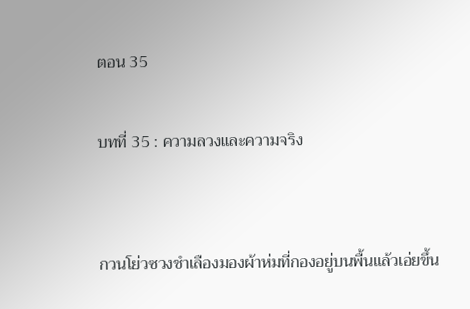ตอน 35

บทที่ 35 : ความลวงและความจริง


กวนโย่วซวงชำเลืองมองผ้าห่มที่กองอยู่บนพื้นแล้วเอ่ยขึ้น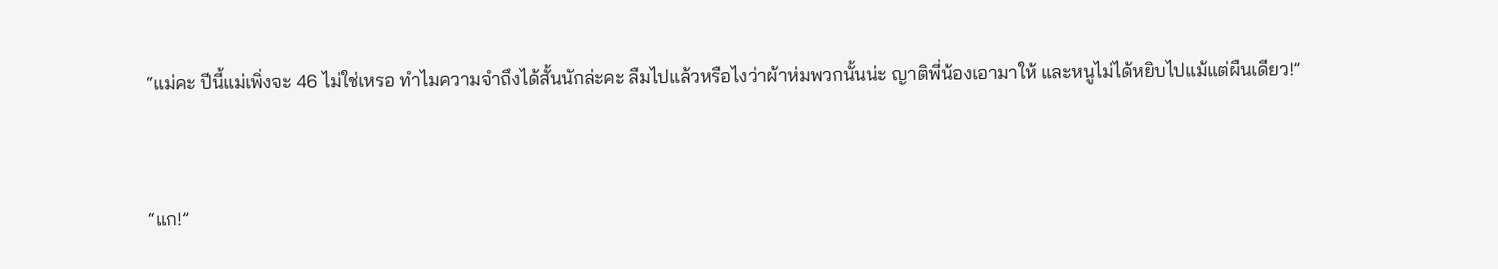“แม่คะ ปีนี้แม่เพิ่งจะ 46 ไม่ใช่เหรอ ทำไมความจำถึงได้สั้นนักล่ะคะ ลืมไปแล้วหรือไงว่าผ้าห่มพวกนั้นน่ะ ญาติพี่น้องเอามาให้ และหนูไม่ได้หยิบไปแม้แต่ผืนเดียว!”


“แก!”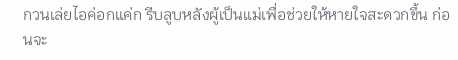กวนเล่ยไอค่อกแค่ก รีบลูบหลังผู้เป็นแม่เพื่อช่วยให้หายใจสะดวกขึ้น ก่อนจะ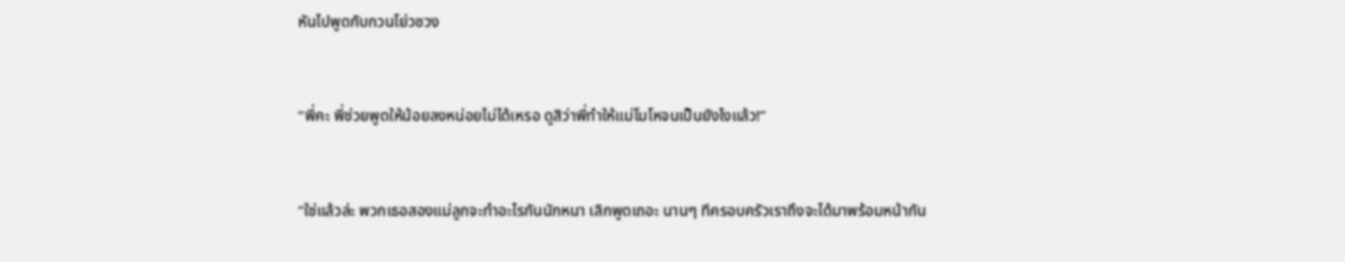หันไปพูดกับกวนโย่วซวง


“พี่คะ พี่ช่วยพูดให้น้อยลงหน่อยไม่ได้เหรอ ดูสิว่าพี่ทำให้แม่โมโหจนเป็นยังไงแล้ว!”


“ใช่แล้วล่ะ พวกเธอสองแม่ลูกจะทำอะไรกันนักหนา เลิกพูดเถอะ นานๆ ทีครอบครัวเราถึงจะได้มาพร้อมหน้ากัน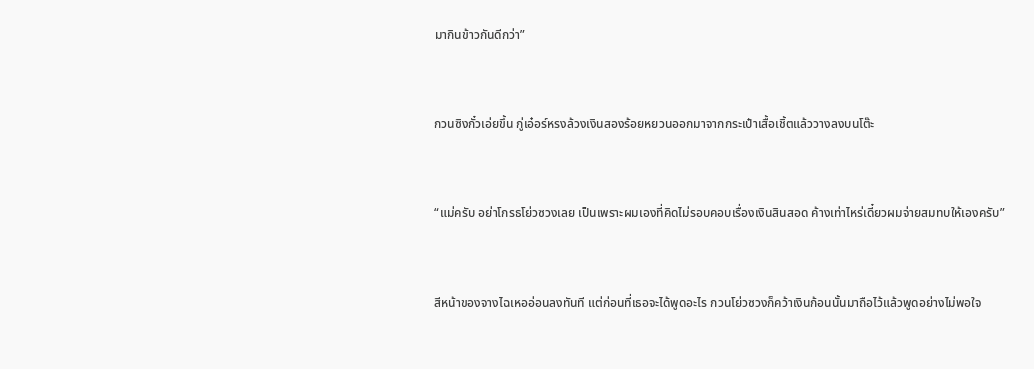มากินข้าวกันดีกว่า”


กวนซิงกั๋วเอ่ยขึ้น กู่เอ๋อร์หรงล้วงเงินสองร้อยหยวนออกมาจากกระเป๋าเสื้อเชิ้ตแล้ววางลงบนโต๊ะ


“แม่ครับ อย่าโกรธโย่วซวงเลย เป็นเพราะผมเองที่คิดไม่รอบคอบเรื่องเงินสินสอด ค้างเท่าไหร่เดี๋ยวผมจ่ายสมทบให้เองครับ”


สีหน้าของจางไฉเหออ่อนลงทันที แต่ก่อนที่เธอจะได้พูดอะไร กวนโย่วซวงก็คว้าเงินก้อนนั้นมาถือไว้แล้วพูดอย่างไม่พอใจ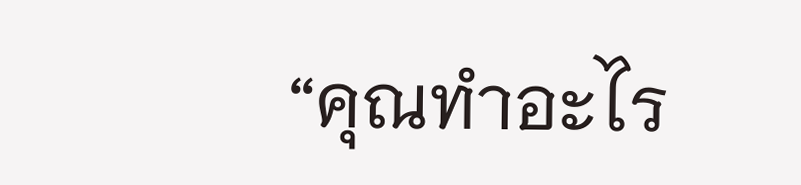“คุณทำอะไร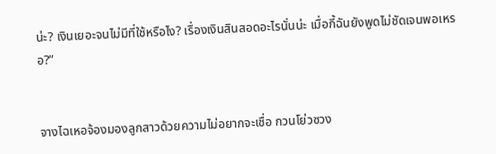น่ะ? เงินเยอะจนไม่มีที่ใช้หรือไง? เรื่องเงินสินสอดอะไรนั่นน่ะ เมื่อกี้ฉันยังพูดไม่ชัดเจนพอเหรอ?”


จางไฉเหอจ้องมองลูกสาวด้วยความไม่อยากจะเชื่อ กวนโย่วซวง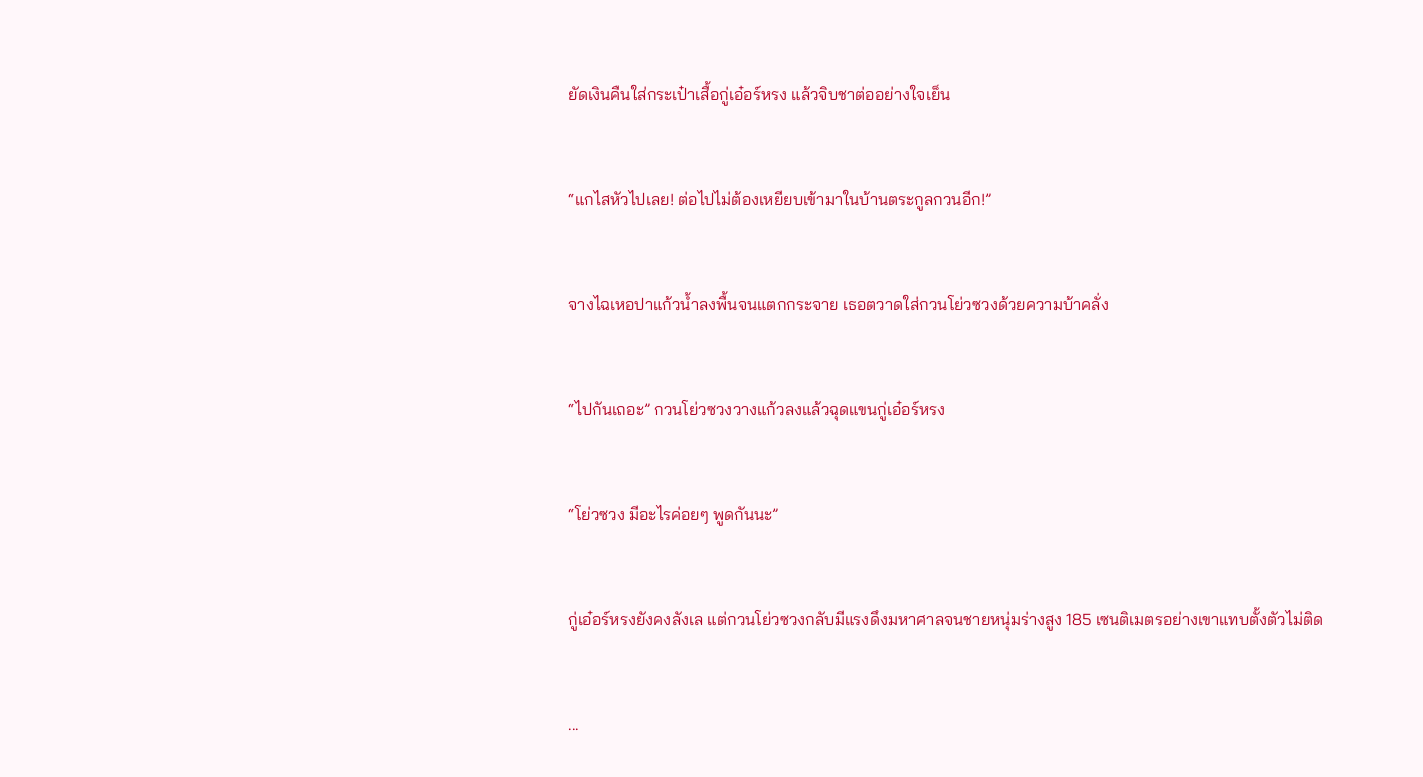ยัดเงินคืนใส่กระเป๋าเสื้อกู่เอ๋อร์หรง แล้วจิบชาต่ออย่างใจเย็น


“แกไสหัวไปเลย! ต่อไปไม่ต้องเหยียบเข้ามาในบ้านตระกูลกวนอีก!”


จางไฉเหอปาแก้วน้ำลงพื้นจนแตกกระจาย เธอตวาดใส่กวนโย่วซวงด้วยความบ้าคลั่ง


“ไปกันเถอะ” กวนโย่วซวงวางแก้วลงแล้วฉุดแขนกู่เอ๋อร์หรง


“โย่วซวง มีอะไรค่อยๆ พูดกันนะ”


กู่เอ๋อร์หรงยังคงลังเล แต่กวนโย่วซวงกลับมีแรงดึงมหาศาลจนชายหนุ่มร่างสูง 185 เซนติเมตรอย่างเขาแทบตั้งตัวไม่ติด


...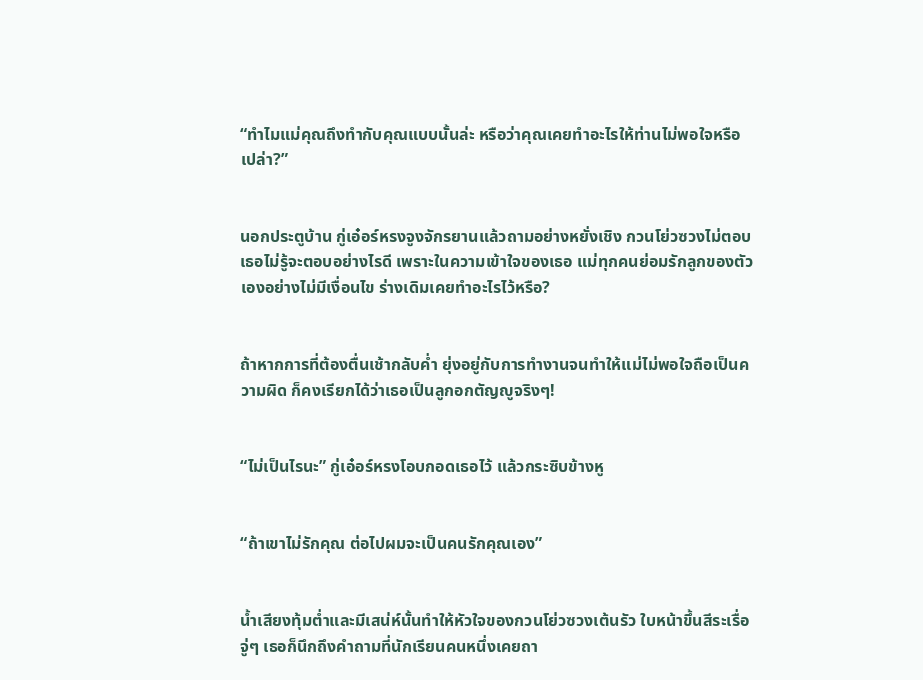“ทำไมแม่คุณถึงทำกับคุณแบบนั้นล่ะ หรือว่าคุณเคยทำอะไรให้ท่านไม่พอใจหรือเปล่า?”


นอกประตูบ้าน กู่เอ๋อร์หรงจูงจักรยานแล้วถามอย่างหยั่งเชิง กวนโย่วซวงไม่ตอบ เธอไม่รู้จะตอบอย่างไรดี เพราะในความเข้าใจของเธอ แม่ทุกคนย่อมรักลูกของตัวเองอย่างไม่มีเงื่อนไข ร่างเดิมเคยทำอะไรไว้หรือ?


ถ้าหากการที่ต้องตื่นเช้ากลับค่ำ ยุ่งอยู่กับการทำงานจนทำให้แม่ไม่พอใจถือเป็นความผิด ก็คงเรียกได้ว่าเธอเป็นลูกอกตัญญูจริงๆ!


“ไม่เป็นไรนะ” กู่เอ๋อร์หรงโอบกอดเธอไว้ แล้วกระซิบข้างหู


“ถ้าเขาไม่รักคุณ ต่อไปผมจะเป็นคนรักคุณเอง”


น้ำเสียงทุ้มต่ำและมีเสน่ห์นั้นทำให้หัวใจของกวนโย่วซวงเต้นรัว ใบหน้าขึ้นสีระเรื่อ จู่ๆ เธอก็นึกถึงคำถามที่นักเรียนคนหนึ่งเคยถา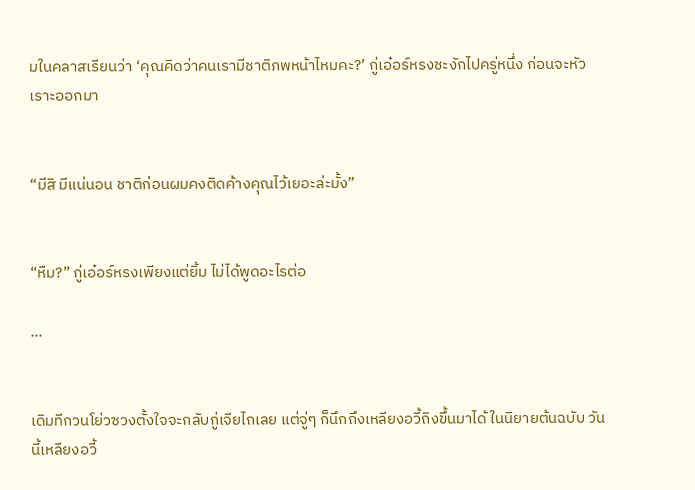มในคลาสเรียนว่า ‘คุณคิดว่าคนเรามีชาติภพหน้าไหมคะ?’ กู่เอ๋อร์หรงชะงักไปครู่หนึ่ง ก่อนจะหัวเราะออกมา


“มีสิ มีแน่นอน ชาติก่อนผมคงติดค้างคุณไว้เยอะล่ะมั้ง”


“หืม?” กู่เอ๋อร์หรงเพียงแต่ยิ้ม ไม่ได้พูดอะไรต่อ

...


เดิมทีกวนโย่วซวงตั้งใจจะกลับกู่เจียไถเลย แต่จู่ๆ ก็นึกถึงเหลียงอวี้ถิงขึ้นมาได้ ในนิยายต้นฉบับ วันนี้เหลียงอวี้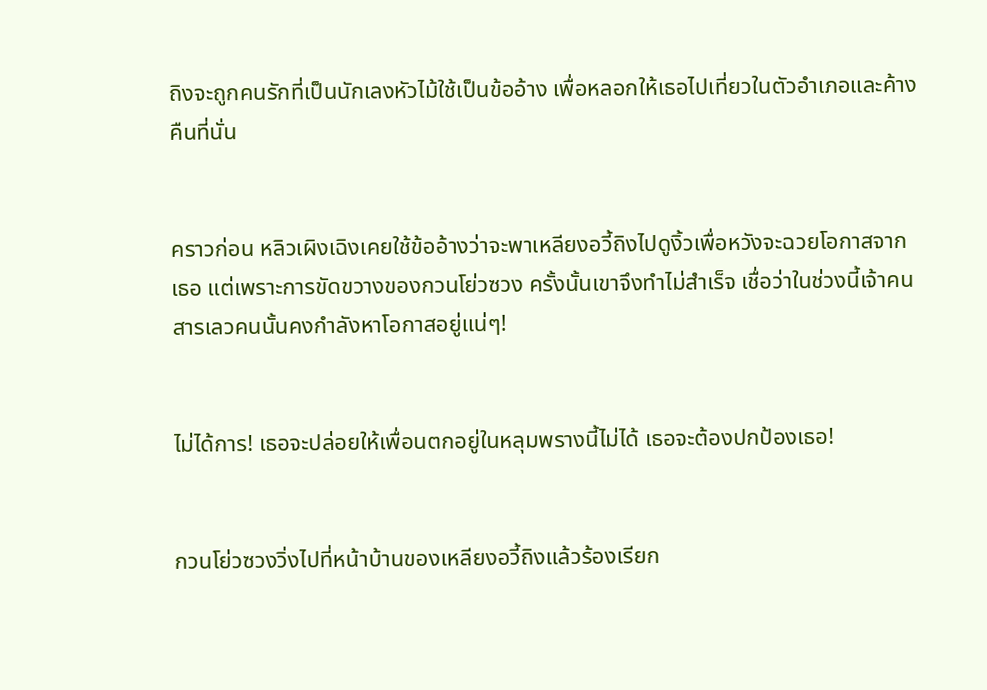ถิงจะถูกคนรักที่เป็นนักเลงหัวไม้ใช้เป็นข้ออ้าง เพื่อหลอกให้เธอไปเที่ยวในตัวอำเภอและค้างคืนที่นั่น


คราวก่อน หลิวเผิงเฉิงเคยใช้ข้ออ้างว่าจะพาเหลียงอวี้ถิงไปดูงิ้วเพื่อหวังจะฉวยโอกาสจากเธอ แต่เพราะการขัดขวางของกวนโย่วซวง ครั้งนั้นเขาจึงทำไม่สำเร็จ เชื่อว่าในช่วงนี้เจ้าคนสารเลวคนนั้นคงกำลังหาโอกาสอยู่แน่ๆ!


ไม่ได้การ! เธอจะปล่อยให้เพื่อนตกอยู่ในหลุมพรางนี้ไม่ได้ เธอจะต้องปกป้องเธอ!


กวนโย่วซวงวิ่งไปที่หน้าบ้านของเหลียงอวี้ถิงแล้วร้องเรียก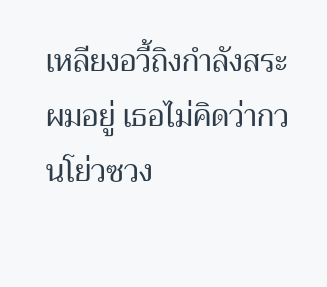เหลียงอวี้ถิงกำลังสระผมอยู่ เธอไม่คิดว่ากวนโย่วซวง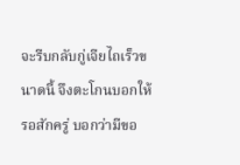จะรีบกลับกู่เจียไถเร็วขนาดนี้ จึงตะโกนบอกให้รอสักครู่ บอกว่ามีขอ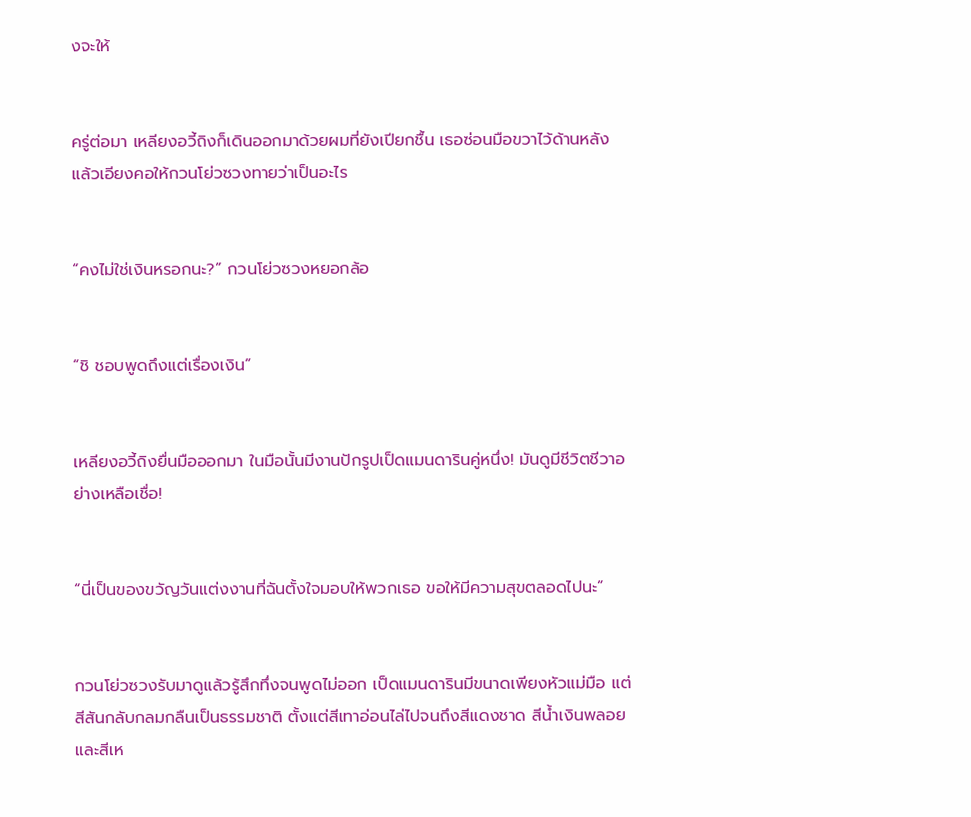งจะให้


ครู่ต่อมา เหลียงอวี้ถิงก็เดินออกมาด้วยผมที่ยังเปียกชื้น เธอซ่อนมือขวาไว้ด้านหลัง แล้วเอียงคอให้กวนโย่วซวงทายว่าเป็นอะไร


“คงไม่ใช่เงินหรอกนะ?” กวนโย่วซวงหยอกล้อ


“ชิ ชอบพูดถึงแต่เรื่องเงิน”


เหลียงอวี้ถิงยื่นมือออกมา ในมือนั้นมีงานปักรูปเป็ดแมนดารินคู่หนึ่ง! มันดูมีชีวิตชีวาอย่างเหลือเชื่อ!


“นี่เป็นของขวัญวันแต่งงานที่ฉันตั้งใจมอบให้พวกเธอ ขอให้มีความสุขตลอดไปนะ”


กวนโย่วซวงรับมาดูแล้วรู้สึกทึ่งจนพูดไม่ออก เป็ดแมนดารินมีขนาดเพียงหัวแม่มือ แต่สีสันกลับกลมกลืนเป็นธรรมชาติ ตั้งแต่สีเทาอ่อนไล่ไปจนถึงสีแดงชาด สีน้ำเงินพลอย และสีเห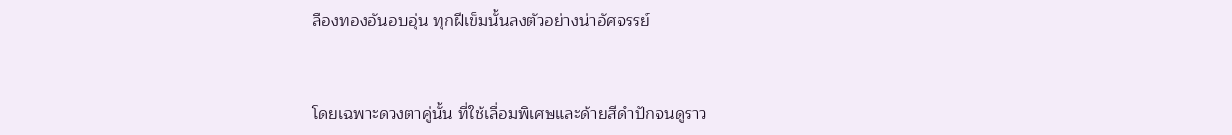ลืองทองอันอบอุ่น ทุกฝีเข็มนั้นลงตัวอย่างน่าอัศจรรย์


โดยเฉพาะดวงตาคู่นั้น ที่ใช้เลื่อมพิเศษและด้ายสีดำปักจนดูราว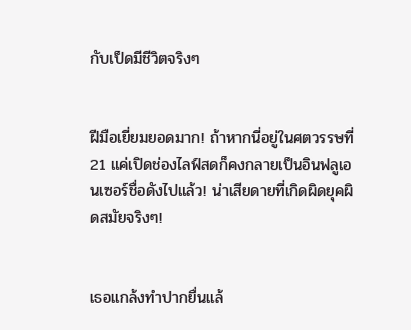กับเป็ดมีชีวิตจริงๆ


ฝีมือเยี่ยมยอดมาก! ถ้าหากนี่อยู่ในศตวรรษที่ 21 แค่เปิดช่องไลฟ์สดก็คงกลายเป็นอินฟลูเอนเซอร์ชื่อดังไปแล้ว! น่าเสียดายที่เกิดผิดยุคผิดสมัยจริงๆ!


เธอแกล้งทำปากยื่นแล้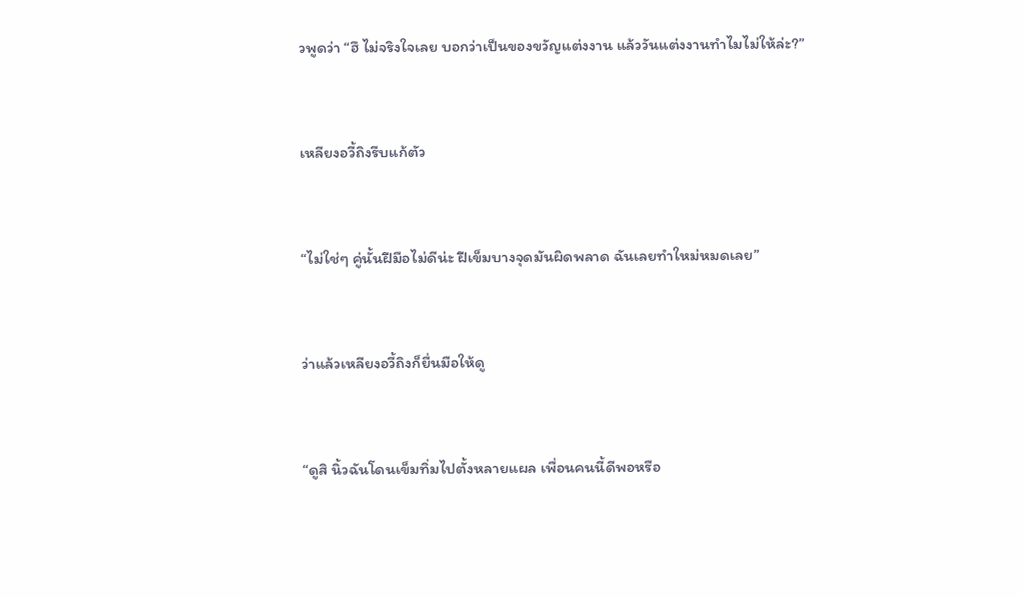วพูดว่า “ฮึ ไม่จริงใจเลย บอกว่าเป็นของขวัญแต่งงาน แล้ววันแต่งงานทำไมไม่ให้ล่ะ?”


เหลียงอวี้ถิงรีบแก้ตัว


“ไม่ใช่ๆ คู่นั้นฝีมือไม่ดีน่ะ ฝีเข็มบางจุดมันผิดพลาด ฉันเลยทำใหม่หมดเลย”


ว่าแล้วเหลียงอวี้ถิงก็ยื่นมือให้ดู


“ดูสิ นิ้วฉันโดนเข็มทิ่มไปตั้งหลายแผล เพื่อนคนนี้ดีพอหรือ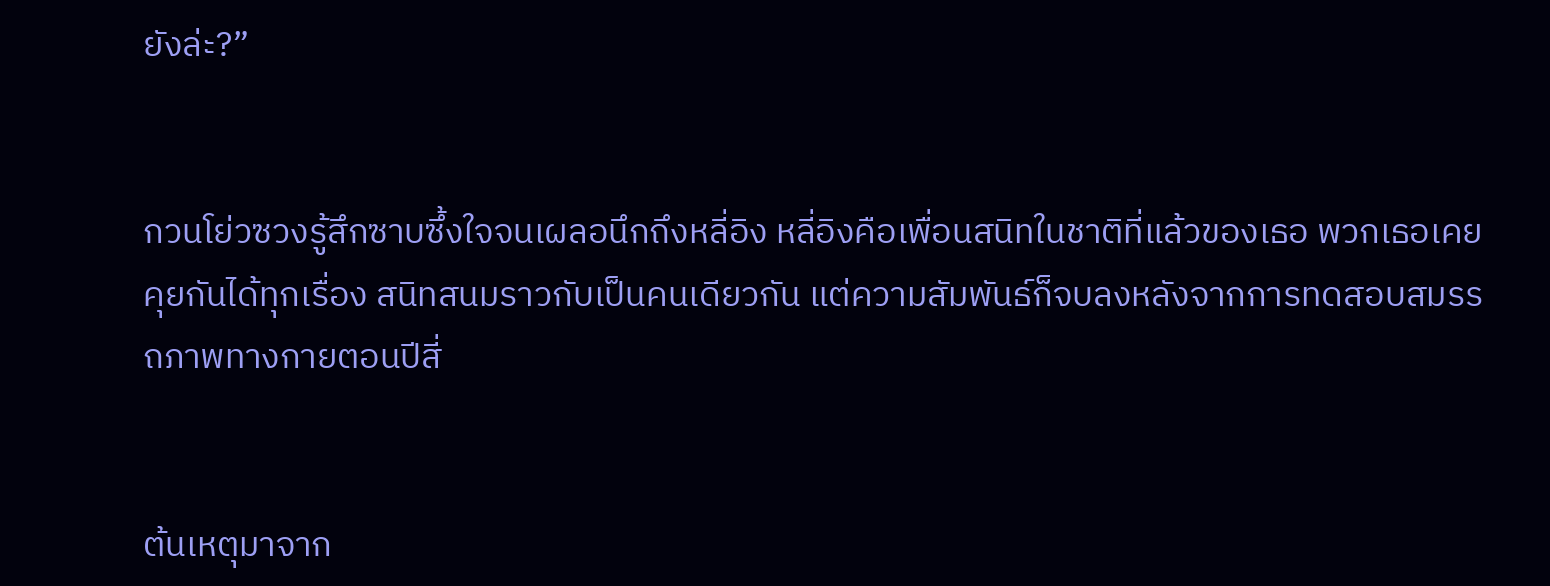ยังล่ะ?”


กวนโย่วซวงรู้สึกซาบซึ้งใจจนเผลอนึกถึงหลี่อิง หลี่อิงคือเพื่อนสนิทในชาติที่แล้วของเธอ พวกเธอเคยคุยกันได้ทุกเรื่อง สนิทสนมราวกับเป็นคนเดียวกัน แต่ความสัมพันธ์ก็จบลงหลังจากการทดสอบสมรรถภาพทางกายตอนปีสี่


ต้นเหตุมาจาก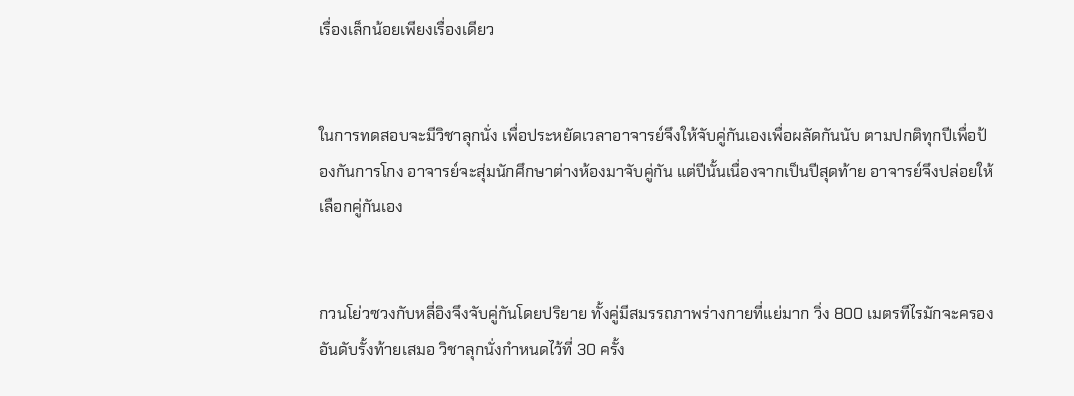เรื่องเล็กน้อยเพียงเรื่องเดียว


ในการทดสอบจะมีวิชาลุกนั่ง เพื่อประหยัดเวลาอาจารย์จึงให้จับคู่กันเองเพื่อผลัดกันนับ ตามปกติทุกปีเพื่อป้องกันการโกง อาจารย์จะสุ่มนักศึกษาต่างห้องมาจับคู่กัน แต่ปีนั้นเนื่องจากเป็นปีสุดท้าย อาจารย์จึงปล่อยให้เลือกคู่กันเอง


กวนโย่วซวงกับหลี่อิงจึงจับคู่กันโดยปริยาย ทั้งคู่มีสมรรถภาพร่างกายที่แย่มาก วิ่ง 800 เมตรทีไรมักจะครองอันดับรั้งท้ายเสมอ วิชาลุกนั่งกำหนดไว้ที่ 30 ครั้ง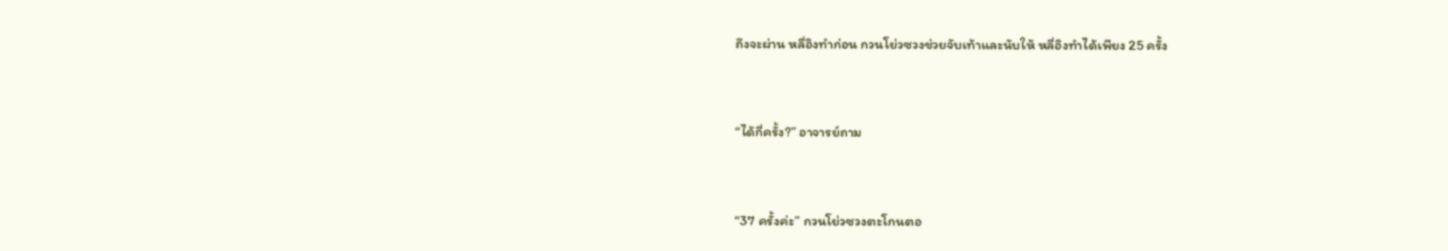ถึงจะผ่าน หลี่อิงทำก่อน กวนโย่วซวงช่วยจับเท้าและนับให้ หลี่อิงทำได้เพียง 25 ครั้ง


“ได้กี่ครั้ง?” อาจารย์ถาม


“37 ครั้งค่ะ” กวนโย่วซวงตะโกนตอ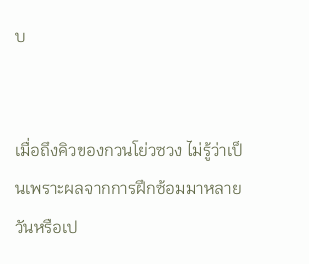บ


เมื่อถึงคิวของกวนโย่วซวง ไม่รู้ว่าเป็นเพราะผลจากการฝึกซ้อมมาหลายวันหรือเป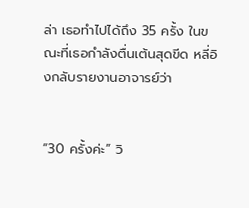ล่า เธอทำไปได้ถึง 35 ครั้ง ในขณะที่เธอกำลังตื่นเต้นสุดขีด หลี่อิงกลับรายงานอาจารย์ว่า


“30 ครั้งค่ะ” วิ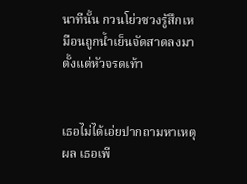นาทีนั้น กวนโย่วซวงรู้สึกเหมือนถูกน้ำเย็นจัดสาดลงมาตั้งแต่หัวจรดเท้า


เธอไม่ได้เอ่ยปากถามหาเหตุผล เธอเพี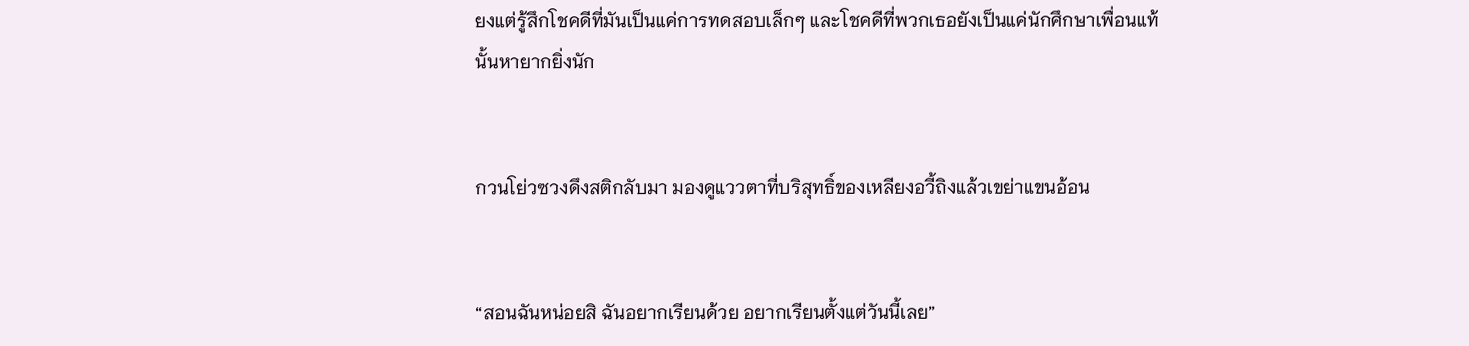ยงแต่รู้สึกโชคดีที่มันเป็นแค่การทดสอบเล็กๆ และโชคดีที่พวกเธอยังเป็นแค่นักศึกษาเพื่อนแท้นั้นหายากยิ่งนัก


กวนโย่วซวงดึงสติกลับมา มองดูแววตาที่บริสุทธิ์ของเหลียงอวี้ถิงแล้วเขย่าแขนอ้อน


“สอนฉันหน่อยสิ ฉันอยากเรียนด้วย อยากเรียนตั้งแต่วันนี้เลย”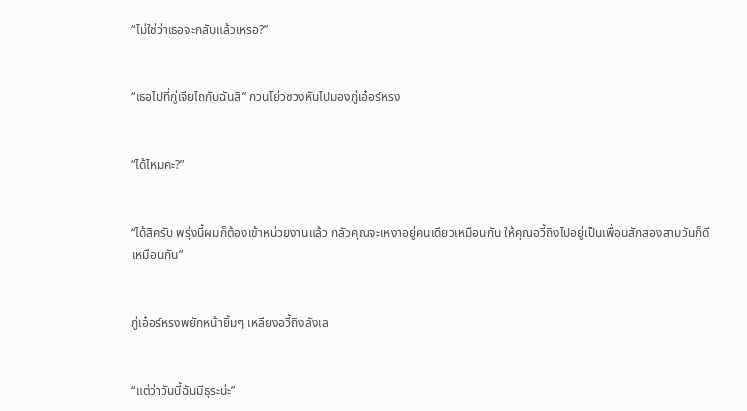“ไม่ใช่ว่าเธอจะกลับแล้วเหรอ?”


“เธอไปที่กู่เจียไถกับฉันสิ” กวนโย่วซวงหันไปมองกู่เอ๋อร์หรง


“ได้ไหมคะ?”


“ได้สิครับ พรุ่งนี้ผมก็ต้องเข้าหน่วยงานแล้ว กลัวคุณจะเหงาอยู่คนเดียวเหมือนกัน ให้คุณอวี้ถิงไปอยู่เป็นเพื่อนสักสองสามวันก็ดีเหมือนกัน”


กู่เอ๋อร์หรงพยักหน้ายิ้มๆ เหลียงอวี้ถิงลังเล


“แต่ว่าวันนี้ฉันมีธุระน่ะ”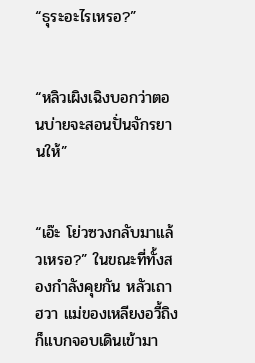“ธุระอะไรเหรอ?”


“หลิวเผิงเฉิงบอกว่าตอนบ่ายจะสอนปั่นจักรยานให้”


“เอ๊ะ โย่วซวงกลับมาแล้วเหรอ?” ในขณะที่ทั้งสองกำลังคุยกัน หลัวเถาฮวา แม่ของเหลียงอวี้ถิงก็แบกจอบเดินเข้ามา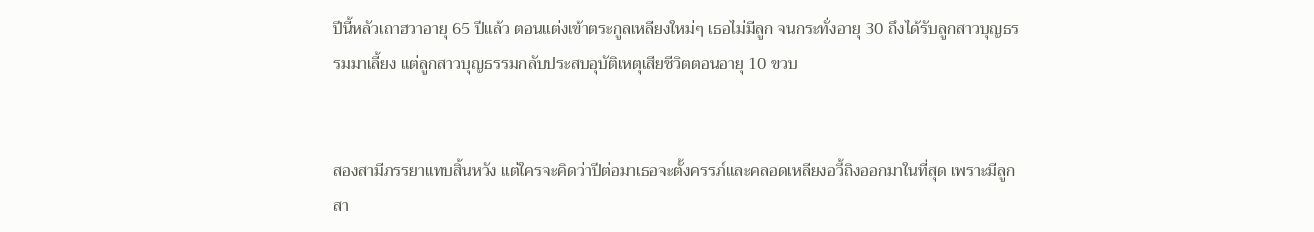ปีนี้หลัวเถาฮวาอายุ 65 ปีแล้ว ตอนแต่งเข้าตระกูลเหลียงใหม่ๆ เธอไม่มีลูก จนกระทั่งอายุ 30 ถึงได้รับลูกสาวบุญธรรมมาเลี้ยง แต่ลูกสาวบุญธรรมกลับประสบอุบัติเหตุเสียชีวิตตอนอายุ 10 ขวบ


สองสามีภรรยาแทบสิ้นหวัง แต่ใครจะคิดว่าปีต่อมาเธอจะตั้งครรภ์และคลอดเหลียงอวี้ถิงออกมาในที่สุด เพราะมีลูกสา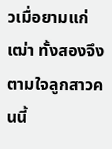วเมื่อยามแก่เฒ่า ทั้งสองจึงตามใจลูกสาวคนนี้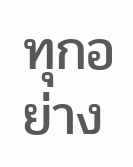ทุกอย่าง